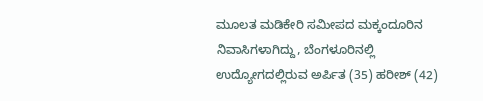ಮೂಲತ ಮಡಿಕೇರಿ ಸಮೀಪದ ಮಕ್ಕಂದೂರಿನ ನಿವಾಸಿಗಳಾಗಿದ್ದು, ಬೆಂಗಳೂರಿನಲ್ಲಿ ಉದ್ಯೋಗದಲ್ಲಿರುವ ಅರ್ಪಿತ (35) ಹರೀಶ್ (42)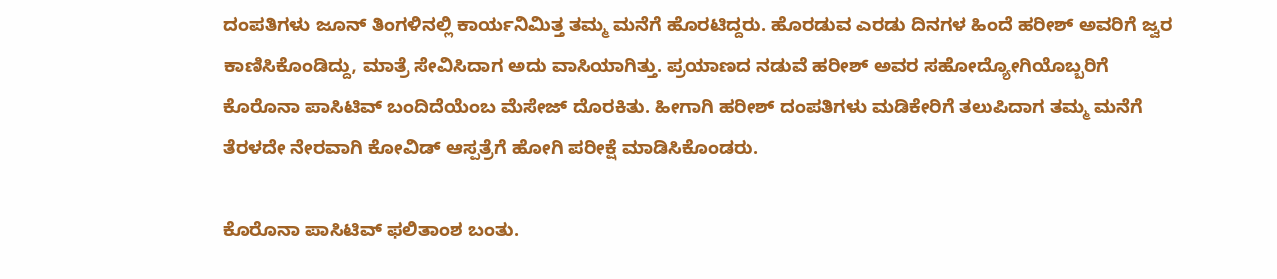ದಂಪತಿಗಳು ಜೂನ್ ತಿಂಗಳಿನಲ್ಲಿ ಕಾರ್ಯನಿಮಿತ್ತ ತಮ್ಮ ಮನೆಗೆ ಹೊರಟಿದ್ದರು. ಹೊರಡುವ ಎರಡು ದಿನಗಳ ಹಿಂದೆ ಹರೀಶ್ ಅವರಿಗೆ ಜ್ವರ ಕಾಣಿಸಿಕೊಂಡಿದ್ದು, ಮಾತ್ರೆ ಸೇವಿಸಿದಾಗ ಅದು ವಾಸಿಯಾಗಿತ್ತು. ಪ್ರಯಾಣದ ನಡುವೆ ಹರೀಶ್ ಅವರ ಸಹೋದ್ಯೋಗಿಯೊಬ್ಬರಿಗೆ ಕೊರೊನಾ ಪಾಸಿಟಿವ್ ಬಂದಿದೆಯೆಂಬ ಮೆಸೇಜ್ ದೊರಕಿತು. ಹೀಗಾಗಿ ಹರೀಶ್ ದಂಪತಿಗಳು ಮಡಿಕೇರಿಗೆ ತಲುಪಿದಾಗ ತಮ್ಮ ಮನೆಗೆ ತೆರಳದೇ ನೇರವಾಗಿ ಕೋವಿಡ್ ಆಸ್ಪತ್ರೆಗೆ ಹೋಗಿ ಪರೀಕ್ಷೆ ಮಾಡಿಸಿಕೊಂಡರು.

ಕೊರೊನಾ ಪಾಸಿಟಿವ್ ಫಲಿತಾಂಶ ಬಂತು.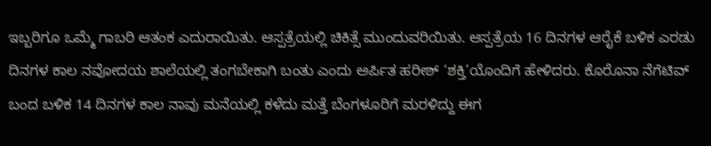ಇಬ್ಬರಿಗೂ ಒಮ್ಮೆ ಗಾಬರಿ ಆತಂಕ ಎದುರಾಯಿತು. ಆಸ್ಪತ್ರೆಯಲ್ಲಿ ಚಿಕಿತ್ಸೆ ಮುಂದುವರಿಯಿತು. ಆಸ್ಪತ್ರೆಯ 16 ದಿನಗಳ ಆರೈಕೆ ಬಳಿಕ ಎರಡು ದಿನಗಳ ಕಾಲ ನವೋದಯ ಶಾಲೆಯಲ್ಲಿ ತಂಗಬೇಕಾಗಿ ಬಂತು ಎಂದು ಅರ್ಪಿತ ಹರೀಶ್ ‘ಶಕ್ತಿ’ಯೊಂದಿಗೆ ಹೇಳಿದರು. ಕೊರೊನಾ ನೆಗೆಟಿವ್ ಬಂದ ಬಳಿಕ 14 ದಿನಗಳ ಕಾಲ ನಾವು ಮನೆಯಲ್ಲಿ ಕಳೆದು ಮತ್ತೆ ಬೆಂಗಳೂರಿಗೆ ಮರಳಿದ್ದು ಈಗ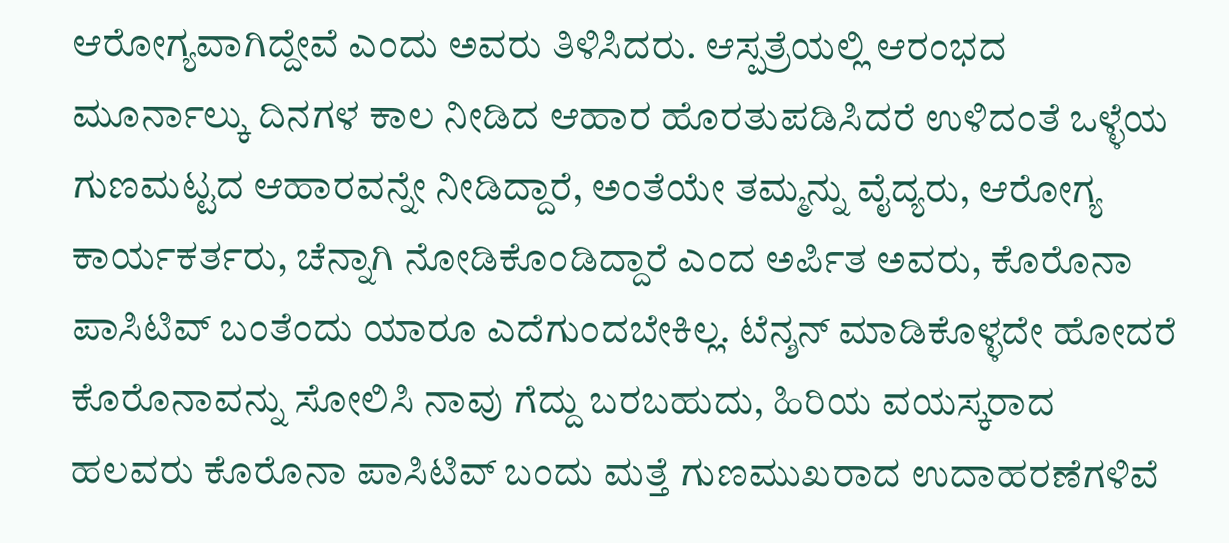ಆರೋಗ್ಯವಾಗಿದ್ದೇವೆ ಎಂದು ಅವರು ತಿಳಿಸಿದರು. ಆಸ್ಪತ್ರೆಯಲ್ಲಿ ಆರಂಭದ ಮೂರ್ನಾಲ್ಕು ದಿನಗಳ ಕಾಲ ನೀಡಿದ ಆಹಾರ ಹೊರತುಪಡಿಸಿದರೆ ಉಳಿದಂತೆ ಒಳ್ಳೆಯ ಗುಣಮಟ್ಟದ ಆಹಾರವನ್ನೇ ನೀಡಿದ್ದಾರೆ, ಅಂತೆಯೇ ತಮ್ಮನ್ನು ವೈದ್ಯರು, ಆರೋಗ್ಯ ಕಾರ್ಯಕರ್ತರು, ಚೆನ್ನಾಗಿ ನೋಡಿಕೊಂಡಿದ್ದಾರೆ ಎಂದ ಅರ್ಪಿತ ಅವರು, ಕೊರೊನಾ ಪಾಸಿಟಿವ್ ಬಂತೆಂದು ಯಾರೂ ಎದೆಗುಂದಬೇಕಿಲ್ಲ. ಟೆನ್ಶನ್ ಮಾಡಿಕೊಳ್ಳದೇ ಹೋದರೆ ಕೊರೊನಾವನ್ನು ಸೋಲಿಸಿ ನಾವು ಗೆದ್ದು ಬರಬಹುದು, ಹಿರಿಯ ವಯಸ್ಕರಾದ ಹಲವರು ಕೊರೊನಾ ಪಾಸಿಟಿವ್ ಬಂದು ಮತ್ತೆ ಗುಣಮುಖರಾದ ಉದಾಹರಣೆಗಳಿವೆ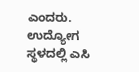ಎಂದರು. ಉದ್ಯೋಗ ಸ್ಥಳದಲ್ಲಿ ಎಸಿ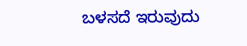ಬಳಸದೆ ಇರುವುದು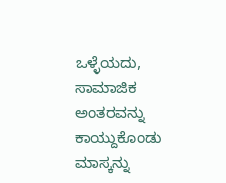ಒಳ್ಳೆಯದು, ಸಾಮಾಜಿಕ ಅಂತರವನ್ನು ಕಾಯ್ದುಕೊಂಡು ಮಾಸ್ಕನ್ನು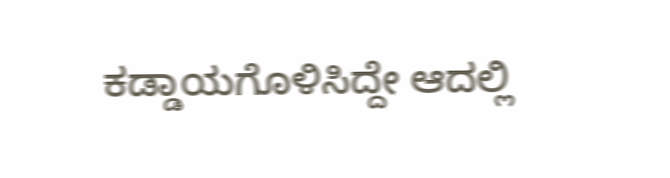ಕಡ್ಡಾಯಗೊಳಿಸಿದ್ದೇ ಆದಲ್ಲಿ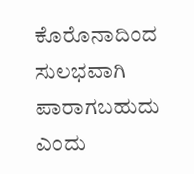ಕೊರೊನಾದಿಂದ ಸುಲಭವಾಗಿ ಪಾರಾಗಬಹುದು ಎಂದು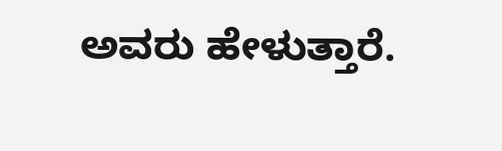ಅವರು ಹೇಳುತ್ತಾರೆ.